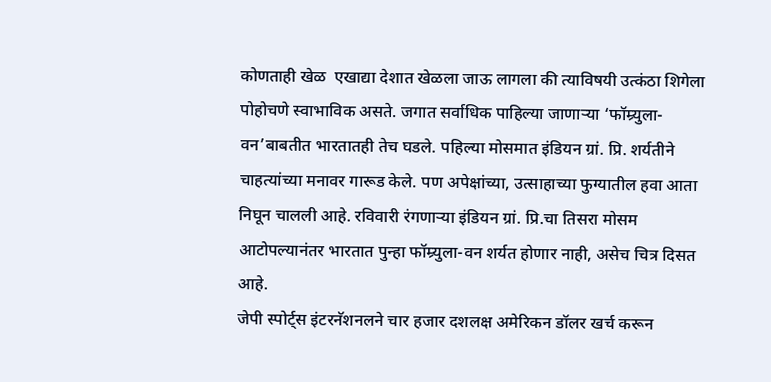कोणताही खेळ  एखाद्या देशात खेळला जाऊ लागला की त्याविषयी उत्कंठा शिगेला पोहोचणे स्वाभाविक असते. जगात सर्वाधिक पाहिल्या जाणाऱ्या ‘फॉम्र्युला-वन’बाबतीत भारतातही तेच घडले. पहिल्या मोसमात इंडियन ग्रां. प्रि. शर्यतीने चाहत्यांच्या मनावर गारूड केले. पण अपेक्षांच्या, उत्साहाच्या फुग्यातील हवा आता निघून चालली आहे. रविवारी रंगणाऱ्या इंडियन ग्रां. प्रि.चा तिसरा मोसम आटोपल्यानंतर भारतात पुन्हा फॉम्र्युला-वन शर्यत होणार नाही, असेच चित्र दिसत आहे.
जेपी स्पोर्ट्स इंटरनॅशनलने चार हजार दशलक्ष अमेरिकन डॉलर खर्च करून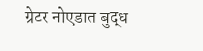ग्रेटर नोएडात बुद्ध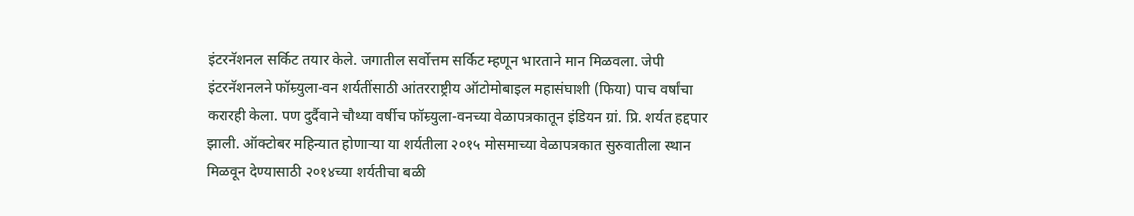इंटरनॅशनल सर्किट तयार केले. जगातील सर्वोत्तम सर्किट म्हणून भारताने मान मिळवला. जेपी इंटरनॅशनलने फॉम्र्युला-वन शर्यतींसाठी आंतरराष्ट्रीय ऑटोमोबाइल महासंघाशी (फिया) पाच वर्षांचा करारही केला. पण दुर्दैवाने चौथ्या वर्षीच फॉम्र्युला-वनच्या वेळापत्रकातून इंडियन ग्रां. प्रि. शर्यत हद्दपार झाली. ऑक्टोबर महिन्यात होणाऱ्या या शर्यतीला २०१५ मोसमाच्या वेळापत्रकात सुरुवातीला स्थान मिळवून देण्यासाठी २०१४च्या शर्यतीचा बळी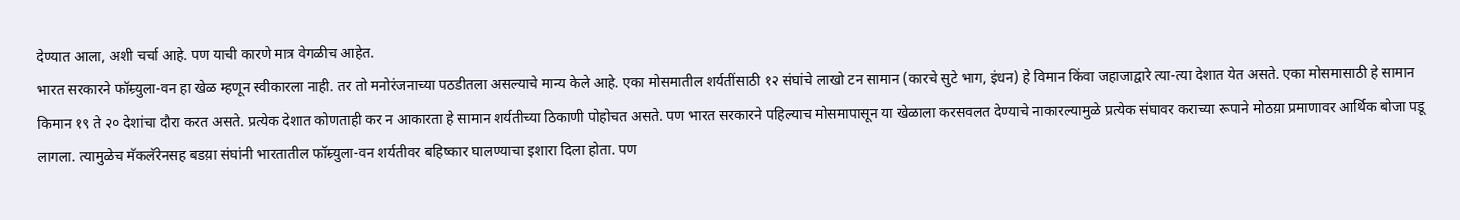देण्यात आला, अशी चर्चा आहे. पण याची कारणे मात्र वेगळीच आहेत.
भारत सरकारने फॉम्र्युला-वन हा खेळ म्हणून स्वीकारला नाही. तर तो मनोरंजनाच्या पठडीतला असल्याचे मान्य केले आहे. एका मोसमातील शर्यतींसाठी १२ संघांचे लाखो टन सामान (कारचे सुटे भाग, इंधन) हे विमान किंवा जहाजाद्वारे त्या-त्या देशात येत असते. एका मोसमासाठी हे सामान किमान १९ ते २० देशांचा दौरा करत असते. प्रत्येक देशात कोणताही कर न आकारता हे सामान शर्यतीच्या ठिकाणी पोहोचत असते. पण भारत सरकारने पहिल्याच मोसमापासून या खेळाला करसवलत देण्याचे नाकारल्यामुळे प्रत्येक संघावर कराच्या रूपाने मोठय़ा प्रमाणावर आर्थिक बोजा पडू लागला. त्यामुळेच मॅकलॅरेनसह बडय़ा संघांनी भारतातील फॉम्र्युला-वन शर्यतीवर बहिष्कार घालण्याचा इशारा दिला होता. पण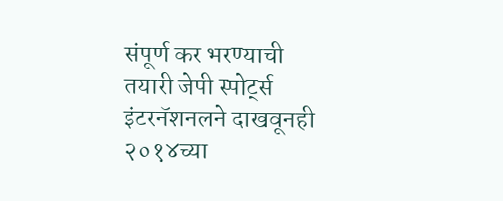संपूर्ण कर भरण्याची तयारी जेपी स्पोर्ट्स इंटरनॅशनलने दाखवूनही २०१४च्या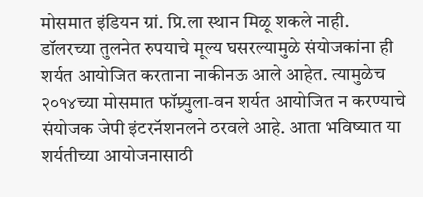मोसमात इंडियन ग्रां. प्रि.ला स्थान मिळू शकले नाही.
डॉलरच्या तुलनेत रुपयाचे मूल्य घसरल्यामुळे संयोजकांना ही शर्यत आयोजित करताना नाकीनऊ आले आहेत. त्यामुळेच २०१४च्या मोसमात फॉम्र्युला-वन शर्यत आयोजित न करण्याचे संयोजक जेपी इंटरनॅशनलने ठरवले आहे. आता भविष्यात या शर्यतीच्या आयोजनासाठी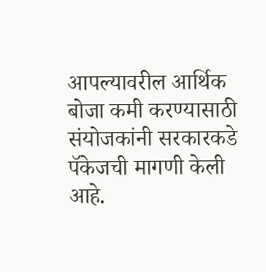आपल्यावरील आर्थिक बोजा कमी करण्यासाठी संयोजकांनी सरकारकडे पॅकेजची मागणी केली आहे.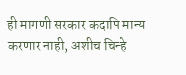ही मागणी सरकार कदापि मान्य करणार नाही, अशीच चिन्हे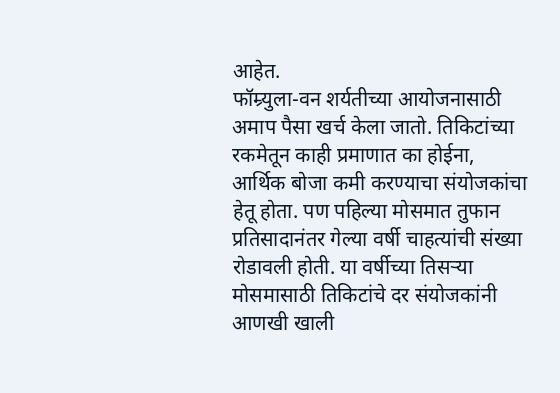आहेत.
फॉम्र्युला-वन शर्यतीच्या आयोजनासाठी अमाप पैसा खर्च केला जातो. तिकिटांच्या रकमेतून काही प्रमाणात का होईना, आर्थिक बोजा कमी करण्याचा संयोजकांचा हेतू होता. पण पहिल्या मोसमात तुफान प्रतिसादानंतर गेल्या वर्षी चाहत्यांची संख्या रोडावली होती. या वर्षीच्या तिसऱ्या मोसमासाठी तिकिटांचे दर संयोजकांनी आणखी खाली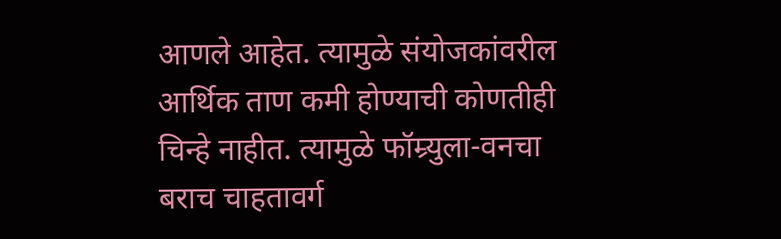आणले आहेत. त्यामुळे संयोजकांवरील आर्थिक ताण कमी होण्याची कोणतीही चिन्हे नाहीत. त्यामुळे फॉम्र्युला-वनचा बराच चाहतावर्ग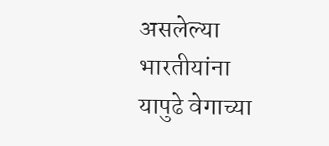असलेल्या भारतीयांना यापुढे वेगाच्या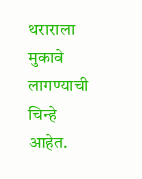थराराला मुकावे लागण्याची चिन्हे आहेत.